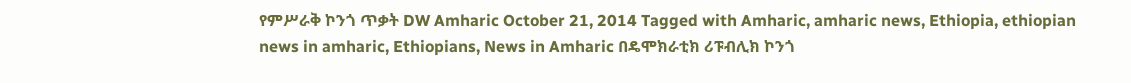የምሥራቅ ኮንጎ ጥቃት DW Amharic October 21, 2014 Tagged with Amharic, amharic news, Ethiopia, ethiopian news in amharic, Ethiopians, News in Amharic በዴሞክራቲክ ሪፑብሊክ ኮንጎ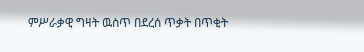ምሥራቃዊ ግዛት ዉስጥ በደረሰ ጥቃት በጥቂት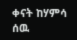ቀናት ከሃምሳ ሰዉ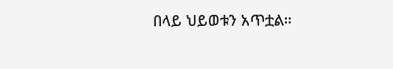በላይ ህይወቱን አጥቷል።